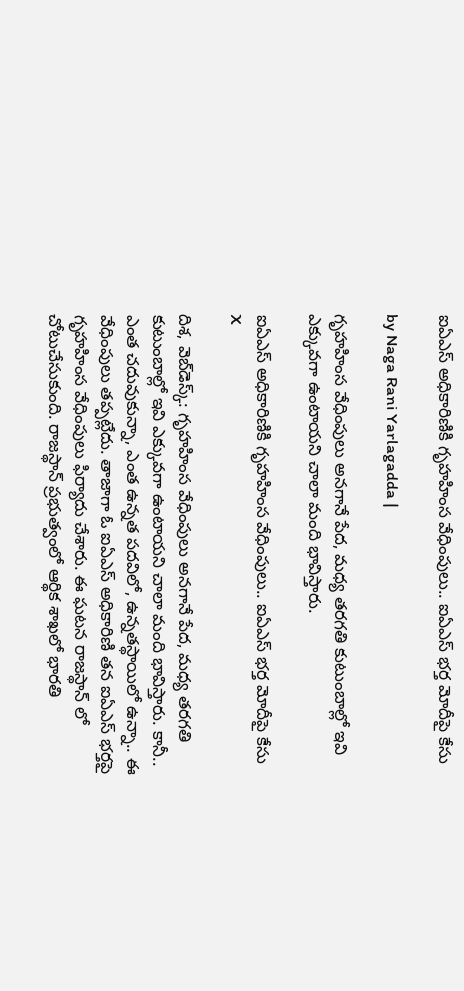ఐఏఎస్ అధికారిణికి గృహహింస వేధింపులు.. ఐఏఎస్ భర్త మోదీపై కేసు

by Naga Rani Yarlagadda |

గృహహింస వేధింపులు అనగానే పేద, మధ్య తరగతి కుటుంబాల్లో ఇవి ఎక్కువగా ఉంటాయని చాలా మంది భావిస్తారు.

ఐఏఎస్ అధికారిణికి గృహహింస వేధింపులు.. ఐఏఎస్ భర్త మోదీపై కేసు
X

దిశ, వెబ్‌డెస్క్: గృహహింస వేధింపులు అనగానే పేద, మధ్య తరగతి కుటుంబాల్లో ఇవి ఎక్కువగా ఉంటాయని చాలా మంది భావిస్తారు. కానీ.. ఎంత చదువుకున్నా, ఎంత ఉన్నత పదవిలో, ఉన్నతస్థాయిలో ఉన్నా.. ఈ వేధింపులు తప్పట్లేదు. తాజాగా ఓ ఐఏఎస్ అధికారిణి తన ఐఏఎస్ భర్తపై గృహహింస వేధింపులు ఫిర్యాదు చేశారు. ఈ ఘటన రాజస్థాన్ లో చోటుచేసుకుంది. రాజస్థాన్ ప్రభుత్వంలో ఆర్థిక శాఖలో భారతి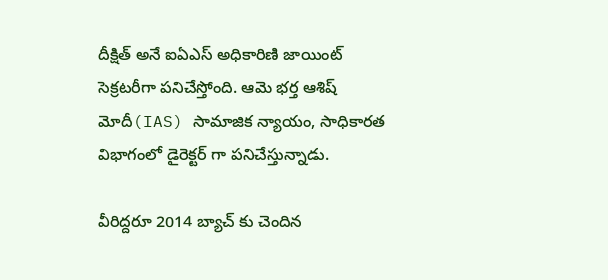దీక్షిత్ అనే ఐఏఎస్ అధికారిణి జాయింట్ సెక్రటరీగా పనిచేస్తోంది. ఆమె భర్త ఆశిష్ మోదీ(IAS) సామాజిక న్యాయం, సాధికారత విభాగంలో డైరెక్టర్ గా పనిచేస్తున్నాడు.

వీరిద్దరూ 2014 బ్యాచ్ కు చెందిన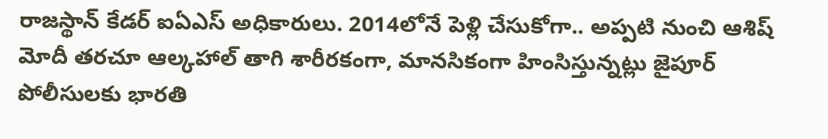రాజస్థాన్ కేడర్ ఐఏఎస్ అధికారులు. 2014లోనే పెళ్లి చేసుకోగా.. అప్పటి నుంచి ఆశిష్ మోదీ తరచూ ఆల్కహాల్ తాగి శారీరకంగా, మానసికంగా హింసిస్తున్నట్లు జైపూర్ పోలీసులకు భారతి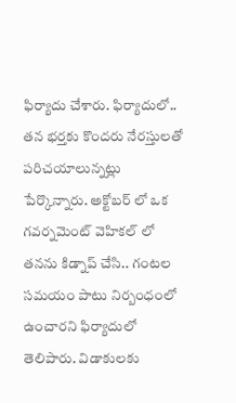ఫిర్యాదు చేశారు. ఫిర్యాదులో.. తన భర్తకు కొందరు నేరస్తులతో పరిచయాలున్నట్లు పేర్కొన్నారు. అక్టోబర్ లో ఒక గవర్నమెంట్ వెహికల్ లో తనను కిడ్నాప్ చేసి.. గంటల సమయం పాటు నిర్బంధంలో ఉంచారని ఫిర్యాదులో తెలిపారు. విడాకులకు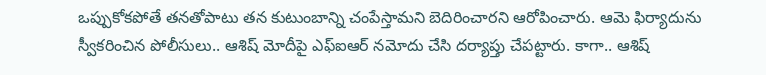ఒప్పుకోకపోతే తనతోపాటు తన కుటుంబాన్ని చంపేస్తామని బెదిరించారని ఆరోపించారు. ఆమె ఫిర్యాదును స్వీకరించిన పోలీసులు.. ఆశిష్ మోదీపై ఎఫ్ఐఆర్ నమోదు చేసి దర్యాప్తు చేపట్టారు. కాగా.. ఆశిష్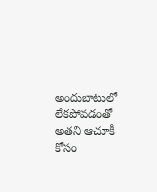అందుబాటులో లేకపోవడంతో అతని ఆచూకీ కోసం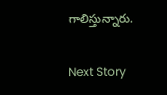గాలిస్తున్నారు.

Next Story